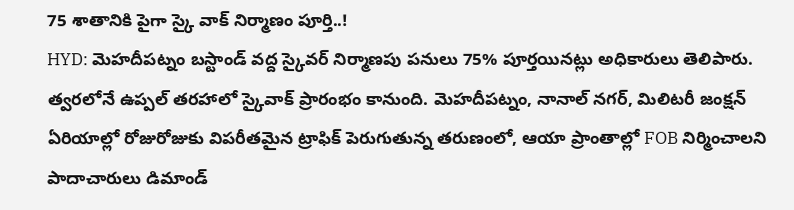75 శాతానికి పైగా స్కై వాక్ నిర్మాణం పూర్తి..!
HYD: మెహదీపట్నం బస్టాండ్ వద్ద స్కైవర్ నిర్మాణపు పనులు 75% పూర్తయినట్లు అధికారులు తెలిపారు. త్వరలోనే ఉప్పల్ తరహాలో స్కైవాక్ ప్రారంభం కానుంది. మెహదీపట్నం, నానాల్ నగర్, మిలిటరీ జంక్షన్ ఏరియాల్లో రోజురోజుకు విపరీతమైన ట్రాఫిక్ పెరుగుతున్న తరుణంలో, ఆయా ప్రాంతాల్లో FOB నిర్మించాలని పాదాచారులు డిమాండ్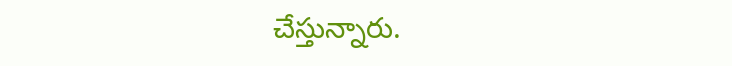చేస్తున్నారు.